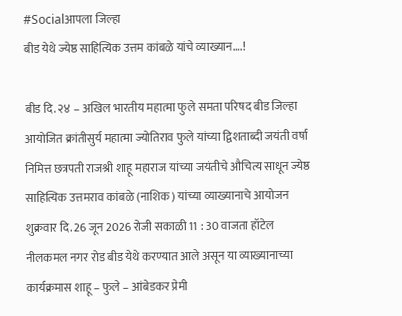#Socialआपला जिल्हा
बीड येथे ज्येष्ठ साहित्यिक उत्तम कांबळे यांचे व्याख्यान….!

बीड दि. २४ – अखिल भारतीय महात्मा फुले समता परिषद बीड जिल्हा आयोजित क्रांतीसुर्य महात्मा ज्योतिराव फुले यांच्या द्विशताब्दी जयंती वर्षा निमित्त छत्रपती राजश्री शाहू महाराज यांच्या जयंतीचे औचित्य साधून ज्येष्ठ साहित्यिक उत्तमराव कांबळे (नाशिक) यांच्या व्याख्यानाचे आयोजन शुक्रवार दि. 26 जून 2026 रोजी सकाळी 11 : 30 वाजता हॉटेल नीलकमल नगर रोड बीड येथे करण्यात आले असून या व्याख्यानाच्या कार्यक्रमास शाहू – फुले – आंबेडकर प्रेमी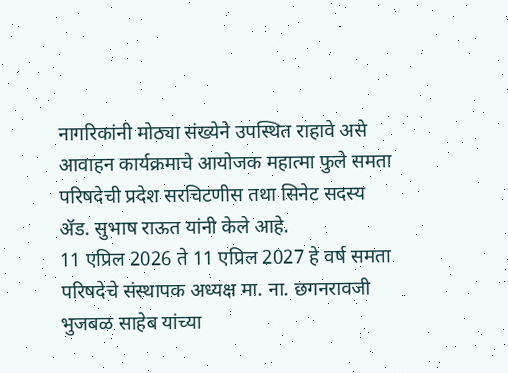नागरिकांनी मोठ्या संख्येने उपस्थित राहावे असे आवाहन कार्यक्रमाचे आयोजक महात्मा फुले समता परिषदेची प्रदेश सरचिटणीस तथा सिनेट सदस्य ॲड. सुभाष राऊत यांनी केले आहे.
11 एप्रिल 2026 ते 11 एप्रिल 2027 हे वर्ष समता परिषदेचे संस्थापक अध्यक्ष मा. ना. छगनरावजी भुजबळ साहेब यांच्या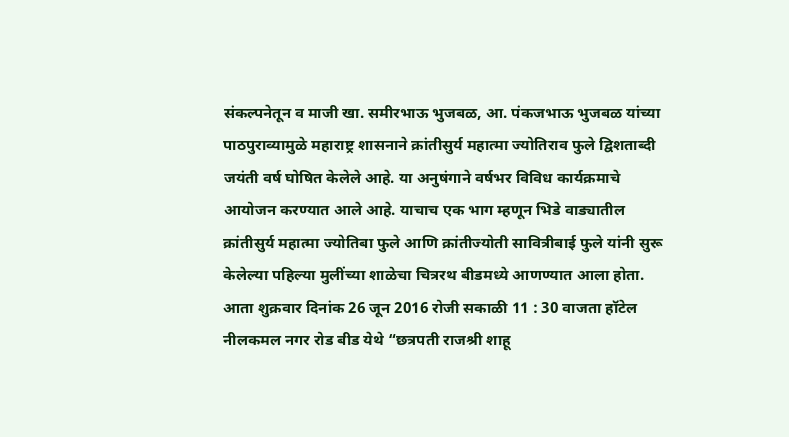संकल्पनेतून व माजी खा. समीरभाऊ भुजबळ, आ. पंकजभाऊ भुजबळ यांच्या पाठपुराव्यामुळे महाराष्ट्र शासनाने क्रांतीसुर्य महात्मा ज्योतिराव फुले द्विशताब्दी जयंती वर्ष घोषित केलेले आहे. या अनुषंगाने वर्षभर विविध कार्यक्रमाचे आयोजन करण्यात आले आहे. याचाच एक भाग म्हणून भिडे वाड्यातील क्रांतीसुर्य महात्मा ज्योतिबा फुले आणि क्रांतीज्योती सावित्रीबाई फुले यांनी सुरू केलेल्या पहिल्या मुलींच्या शाळेचा चित्ररथ बीडमध्ये आणण्यात आला होता. आता शुक्रवार दिनांक 26 जून 2016 रोजी सकाळी 11 : 30 वाजता हॉटेल नीलकमल नगर रोड बीड येथे “छत्रपती राजश्री शाहू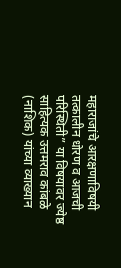महाराजांचे आरक्षणाविषयी तत्कालीन धोरण व आजची परिस्थिती” या विषयावर ज्येष्ठ साहित्यक उत्तमराव कांबळे (नाशिक) यांच्या व्याख्यान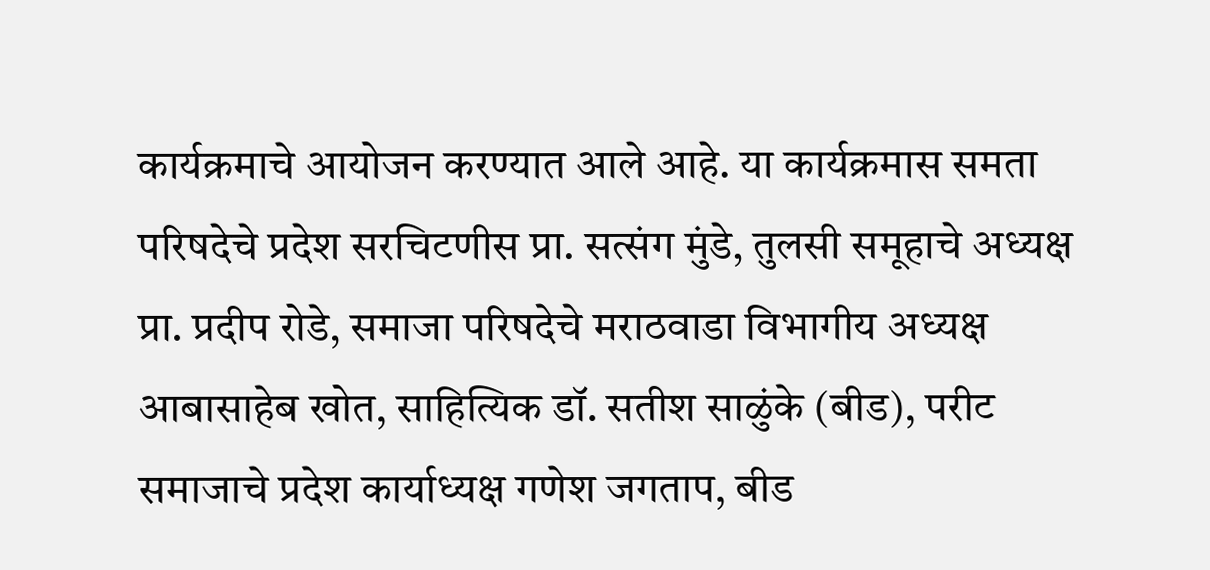कार्यक्रमाचे आयोजन करण्यात आले आहे. या कार्यक्रमास समता परिषदेचे प्रदेश सरचिटणीस प्रा. सत्संग मुंडे, तुलसी समूहाचे अध्यक्ष प्रा. प्रदीप रोडे, समाजा परिषदेचे मराठवाडा विभागीय अध्यक्ष आबासाहेब खोत, साहित्यिक डॉ. सतीश साळुंके (बीड), परीट समाजाचे प्रदेश कार्याध्यक्ष गणेश जगताप, बीड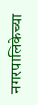नगरपालिकेच्या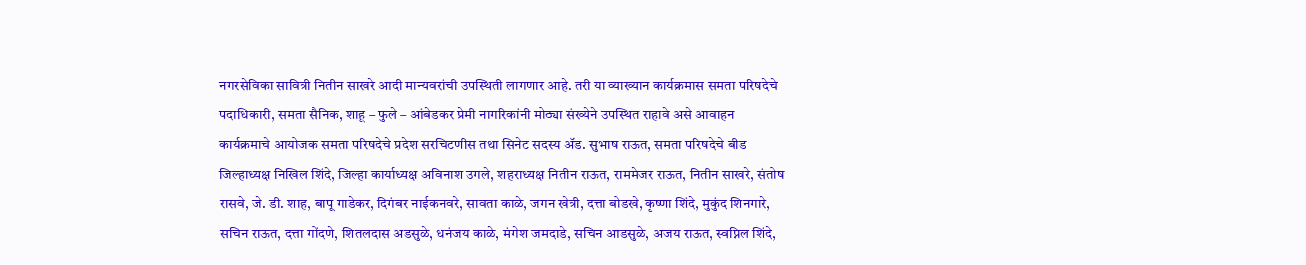नगरसेविका सावित्री नितीन साखरे आदी मान्यवरांची उपस्थिती लागणार आहे. तरी या व्याख्यान कार्यक्रमास समता परिषदेचे पदाधिकारी, समता सैनिक, शाहू – फुले – आंबेडकर प्रेमी नागरिकांनी मोठ्या संख्येने उपस्थित राहावे असे आवाहन कार्यक्रमाचे आयोजक समता परिषदेचे प्रदेश सरचिटणीस तथा सिनेट सदस्य ॲड. सुभाष राऊत, समता परिषदेचे बीड जिल्हाध्यक्ष निखिल शिंदे, जिल्हा कार्याध्यक्ष अविनाश उगले, शहराध्यक्ष नितीन राऊत, राममेजर राऊत, नितीन साखरे, संतोष रासवे, जे. डी. शाह, बापू गाडेकर, दिगंबर नाईकनवरे, सावता काळे, जगन खेत्री, दत्ता बोडखे, कृष्णा शिंदे, मुकुंद शिनगारे, सचिन राऊत, दत्ता गोंदणे, शितलदास अडसुळे, धनंजय काळे, मंगेश जमदाडे, सचिन आडसुळे, अजय राऊत, स्वप्निल शिंदे,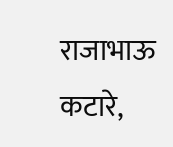राजाभाऊ कटारे,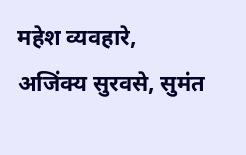महेश व्यवहारे, अजिंक्य सुरवसे, सुमंत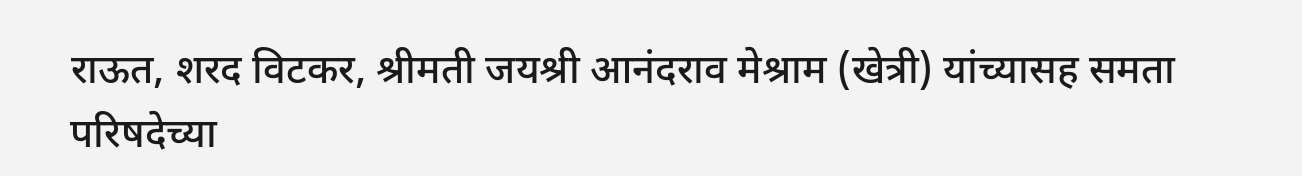राऊत, शरद विटकर, श्रीमती जयश्री आनंदराव मेश्राम (खेत्री) यांच्यासह समता परिषदेच्या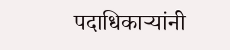पदाधिकाऱ्यांनी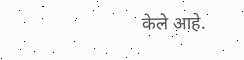केले आहे.